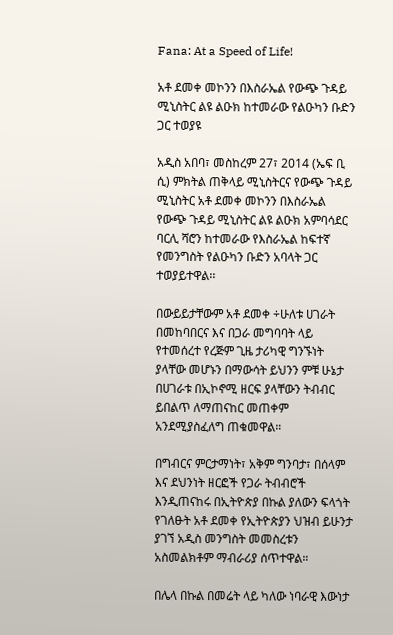Fana: At a Speed of Life!

አቶ ደመቀ መኮንን በእስራኤል የውጭ ጉዳይ ሚኒስትር ልዩ ልዑክ ከተመራው የልዑካን ቡድን ጋር ተወያዩ

አዲስ አበባ፣ መስከረም 27፣ 2014 (ኤፍ ቢ ሲ) ምክትል ጠቅላይ ሚኒስትርና የውጭ ጉዳይ ሚኒስትር አቶ ደመቀ መኮንን በእስራኤል የውጭ ጉዳይ ሚኒስትር ልዩ ልዑክ አምባሳደር ባርሊ ሻሮን ከተመራው የእስራኤል ከፍተኛ የመንግስት የልዑካን ቡድን አባላት ጋር ተወያይተዋል፡፡

በውይይታቸውም አቶ ደመቀ ÷ሁለቱ ሀገራት በመከባበርና እና በጋራ መግባባት ላይ የተመሰረተ የረጅም ጊዜ ታሪካዊ ግንኙነት ያላቸው መሆኑን በማውሳት ይህንን ምቹ ሁኔታ በሀገራቱ በኢኮኖሚ ዘርፍ ያላቸውን ትብብር ይበልጥ ለማጠናከር መጠቀም አንደሚያስፈለግ ጠቁመዋል።

በግብርና ምርታማነት፣ አቅም ግንባታ፣ በሰላም እና ደህንነት ዘርፎች የጋራ ትብብሮች እንዲጠናከሩ በኢትዮጵያ በኩል ያለውን ፍላጎት የገለፁት አቶ ደመቀ የኢትዮጵያን ህዝብ ይሁንታ ያገኘ አዲስ መንግስት መመስረቱን አስመልክቶም ማብራሪያ ሰጥተዋል።

በሌላ በኩል በመሬት ላይ ካለው ነባራዊ እውነታ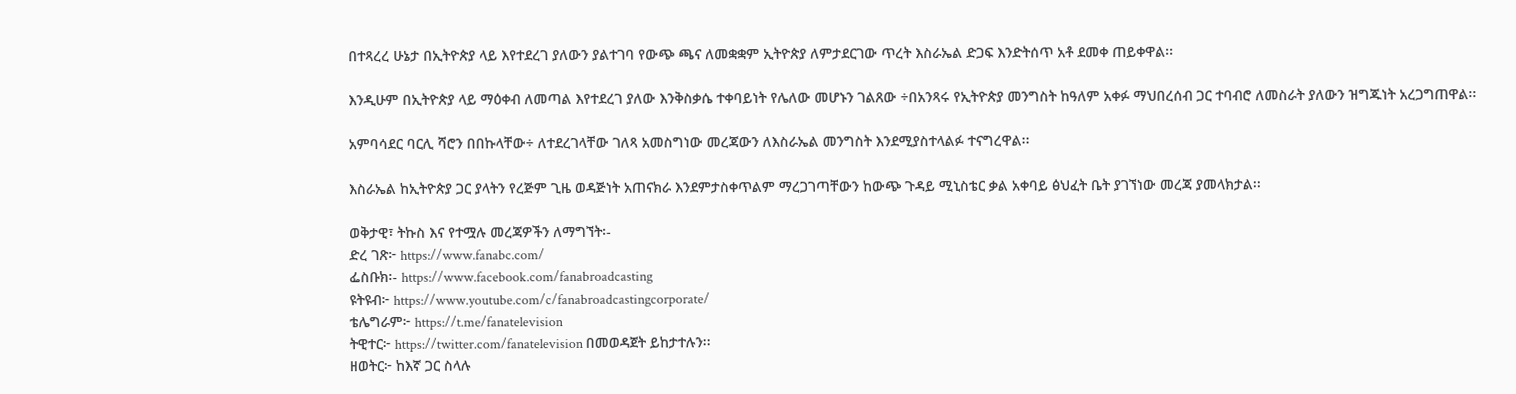በተጻረረ ሁኔታ በኢትዮጵያ ላይ እየተደረገ ያለውን ያልተገባ የውጭ ጫና ለመቋቋም ኢትዮጵያ ለምታደርገው ጥረት እስራኤል ድጋፍ እንድትሰጥ አቶ ደመቀ ጠይቀዋል፡፡

እንዲሁም በኢትዮጵያ ላይ ማዕቀብ ለመጣል እየተደረገ ያለው እንቅስቃሴ ተቀባይነት የሌለው መሆኑን ገልጸው ÷በአንጻሩ የኢትዮጵያ መንግስት ከዓለም አቀፉ ማህበረሰብ ጋር ተባብሮ ለመስራት ያለውን ዝግጁነት አረጋግጠዋል፡፡

አምባሳደር ባርሊ ሻሮን በበኩላቸው÷ ለተደረገላቸው ገለጻ አመስግነው መረጃውን ለእስራኤል መንግስት እንደሚያስተላልፉ ተናግረዋል፡፡

እስራኤል ከኢትዮጵያ ጋር ያላትን የረጅም ጊዜ ወዳጅነት አጠናክራ እንደምታስቀጥልም ማረጋገጣቸውን ከውጭ ጉዳይ ሚኒስቴር ቃል አቀባይ ፅህፈት ቤት ያገኘነው መረጃ ያመላክታል፡፡

ወቅታዊ፣ ትኩስ እና የተሟሉ መረጃዎችን ለማግኘት፡-
ድረ ገጽ፦ https://www.fanabc.com/
ፌስቡክ፡- https://www.facebook.com/fanabroadcasting
ዩትዩብ፦ https://www.youtube.com/c/fanabroadcastingcorporate/
ቴሌግራም፦ https://t.me/fanatelevision
ትዊተር፦ https://twitter.com/fanatelevision በመወዳጀት ይከታተሉን፡፡
ዘወትር፦ ከእኛ ጋር ስላሉ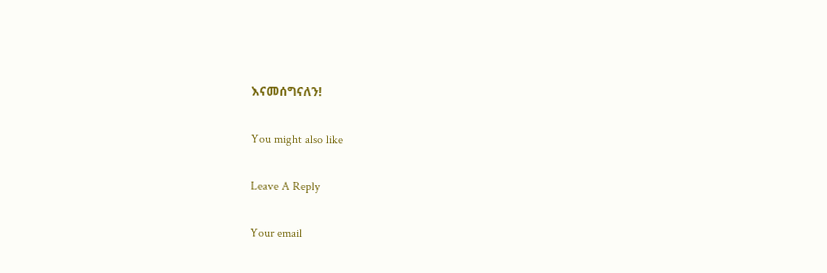እናመሰግናለን!

You might also like

Leave A Reply

Your email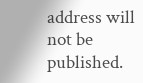address will not be published.